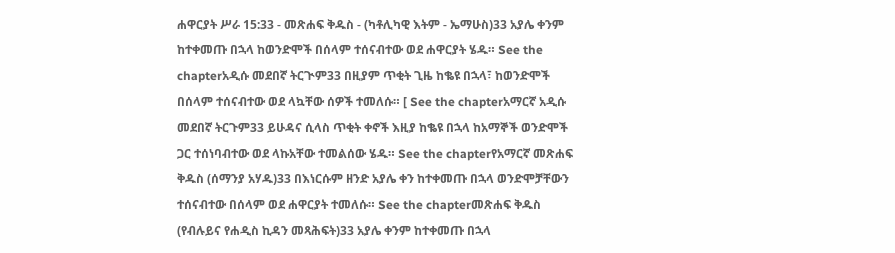ሐዋርያት ሥራ 15:33 - መጽሐፍ ቅዱስ - (ካቶሊካዊ እትም - ኤማሁስ)33 አያሌ ቀንም ከተቀመጡ በኋላ ከወንድሞች በሰላም ተሰናብተው ወደ ሐዋርያት ሄዱ። See the chapterአዲሱ መደበኛ ትርጒም33 በዚያም ጥቂት ጊዜ ከቈዩ በኋላ፣ ከወንድሞች በሰላም ተሰናብተው ወደ ላኳቸው ሰዎች ተመለሱ። [ See the chapterአማርኛ አዲሱ መደበኛ ትርጉም33 ይሁዳና ሲላስ ጥቂት ቀኖች እዚያ ከቈዩ በኋላ ከአማኞች ወንድሞች ጋር ተሰነባብተው ወደ ላኩአቸው ተመልሰው ሄዱ። See the chapterየአማርኛ መጽሐፍ ቅዱስ (ሰማንያ አሃዱ)33 በእነርሱም ዘንድ አያሌ ቀን ከተቀመጡ በኋላ ወንድሞቻቸውን ተሰናብተው በሰላም ወደ ሐዋርያት ተመለሱ። See the chapterመጽሐፍ ቅዱስ (የብሉይና የሐዲስ ኪዳን መጻሕፍት)33 አያሌ ቀንም ከተቀመጡ በኋላ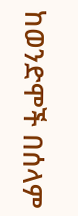ከወንድሞች በሰላም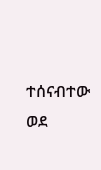ተሰናብተው ወደ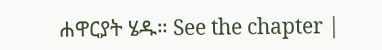ሐዋርያት ሄዱ። See the chapter |